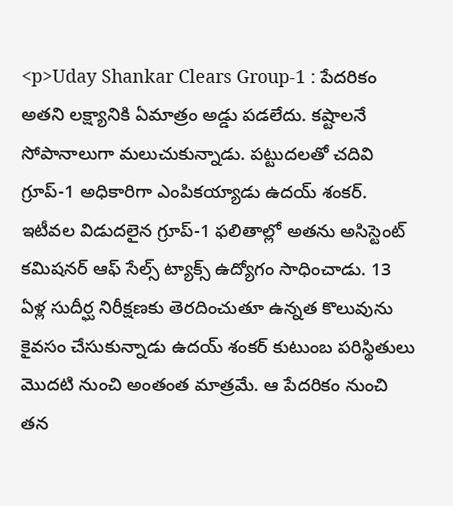<p>Uday Shankar Clears Group-1 : పేదరికం అతని లక్ష్యానికి ఏమాత్రం అడ్డు పడలేదు. కష్టాలనే సోపానాలుగా మలుచుకున్నాడు. పట్టుదలతో చదివి గ్రూప్-1 అధికారిగా ఎంపికయ్యాడు ఉదయ్ శంకర్. ఇటీవల విడుదలైన గ్రూప్-1 ఫలితాల్లో అతను అసిస్టెంట్ కమిషనర్ ఆఫ్ సేల్స్ ట్యాక్స్ ఉద్యోగం సాధించాడు. 13 ఏళ్ల సుదీర్ఘ నిరీక్షణకు తెరదించుతూ ఉన్నత కొలువును కైవసం చేసుకున్నాడు ఉదయ్ శంకర్ కుటుంబ పరిస్థితులు మొదటి నుంచి అంతంత మాత్రమే. ఆ పేదరికం నుంచి తన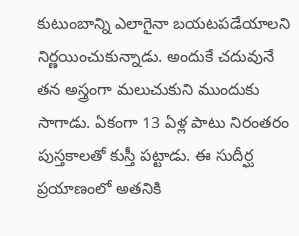కుటుంబాన్ని ఎలాగైనా బయటపడేయాలని నిర్ణయించుకున్నాడు. అందుకే చదువునే తన అస్త్రంగా మలుచుకుని ముందుకు సాగాడు. ఏకంగా 13 ఏళ్ల పాటు నిరంతరం పుస్తకాలతో కుస్తీ పట్టాడు. ఈ సుదీర్ఘ ప్రయాణంలో అతనికి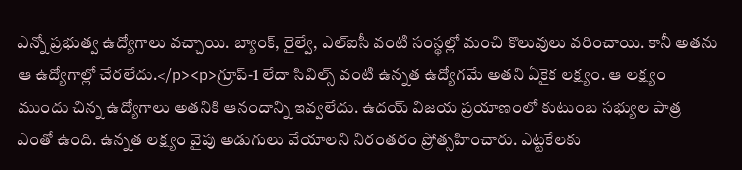ఎన్నో ప్రభుత్వ ఉద్యోగాలు వచ్చాయి. బ్యాంక్, రైల్వే, ఎల్ఐసీ వంటి సంస్థల్లో మంచి కొలువులు వరించాయి. కానీ అతను ఆ ఉద్యోగాల్లో చేరలేదు.</p><p>గ్రూప్-1 లేదా సివిల్స్ వంటి ఉన్నత ఉద్యోగమే అతని ఏకైక లక్ష్యం. ఆ లక్ష్యం ముందు చిన్న ఉద్యోగాలు అతనికి ఆనందాన్ని ఇవ్వలేదు. ఉదయ్ విజయ ప్రయాణంలో కుటుంబ సభ్యుల పాత్ర ఎంతో ఉంది. ఉన్నత లక్ష్యం వైపు అడుగులు వేయాలని నిరంతరం ప్రోత్సహించారు. ఎట్టకేలకు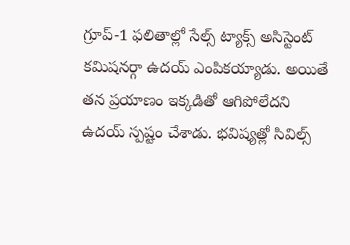గ్రూప్-1 ఫలితాల్లో సేల్స్ ట్యాక్స్ అసిస్టెంట్ కమిషనర్గా ఉదయ్ ఎంపికయ్యాడు. అయితే తన ప్రయాణం ఇక్కడితో ఆగిపోలేదని ఉదయ్ స్పష్టం చేశాడు. భవిష్యత్లో సివిల్స్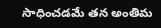సాధించడమే తన అంతిమ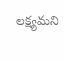లక్ష్యమని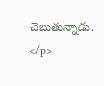చెబుతున్నాడు. </p>